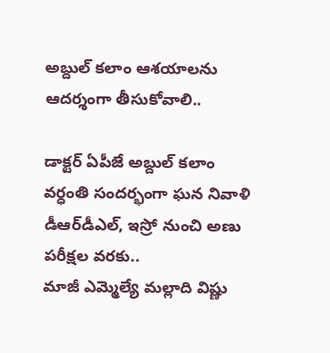అబ్దుల్ కలాం ఆశయాలను ఆదర్శంగా తీసుకోవాలి..

డాక్టర్ ఏపీజే అబ్దుల్ కలాం వర్ధంతి సందర్భంగా ఘన నివాళి
డీఆర్‌డీఎల్, ఇస్రో నుంచి అణు పరీక్షల వరకు..
మాజీ ఎమ్మెల్యే మల్లాది విష్ణు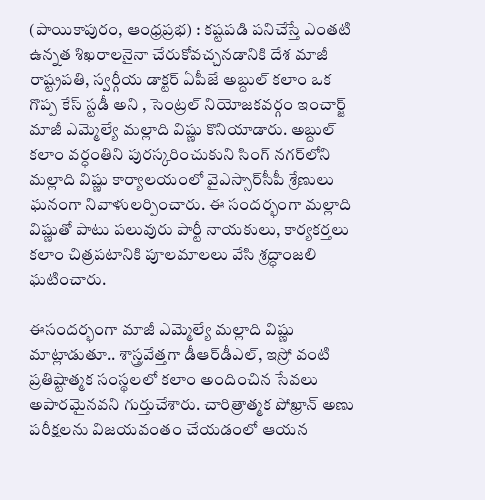(పాయికాపురం, ఆంధ్రప్రభ) : కష్టపడి పనిచేస్తే ఎంతటి ఉన్నత శిఖరాలనైనా చేరుకోవచ్చనడానికి దేశ మాజీ రాష్ట్రపతి, స్వర్గీయ డాక్టర్ ఏపీజే అబ్దుల్ కలాం ఒక గొప్ప కేస్ స్టడీ అని , సెంట్రల్ నియోజకవర్గం ఇంచార్జ్ మాజీ ఎమ్మెల్యే మల్లాది విష్ణు కొనియాడారు. అబ్దుల్ కలాం వర్ధంతిని పురస్కరించుకుని సింగ్ నగర్‌లోని మల్లాది విష్ణు కార్యాలయంలో వైఎస్సార్‌సీపీ శ్రేణులు ఘనంగా నివాళులర్పించారు. ఈ సందర్భంగా మల్లాది విష్ణుతో పాటు పలువురు పార్టీ నాయకులు, కార్యకర్తలు కలాం చిత్రపటానికి పూలమాలలు వేసి శ్రద్ధాంజలి ఘటించారు.

ఈసందర్భంగా మాజీ ఎమ్మెల్యే మల్లాది విష్ణు మాట్లాడుతూ.. శాస్త్రవేత్తగా డీఆర్‌డీఎల్, ఇస్రో వంటి ప్రతిష్టాత్మక సంస్థలలో కలాం అందించిన సేవలు అపారమైనవని గుర్తుచేశారు. చారిత్రాత్మక పోఖ్రాన్ అణు పరీక్షలను విజయవంతం చేయడంలో ఆయన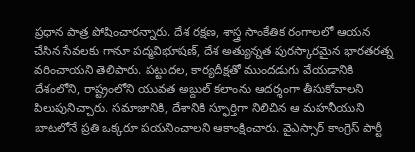ప్రధాన పాత్ర పోషించారన్నారు. దేశ రక్షణ, శాస్త్ర సాంకేతిక రంగాలలో ఆయన చేసిన సేవలకు గానూ పద్మవిభూషణ్, దేశ అత్యున్నత పురస్కారమైన భారతరత్న వరించాయని తెలిపారు. పట్టుదల, కార్యదీక్షతో ముందడుగు వేయడానికి దేశంలోని, రాష్ట్రంలోని యువత అబ్దుల్ కలాంను ఆదర్శంగా తీసుకోవాలని పిలుపునిచ్చారు. సమాజానికి, దేశానికి స్ఫూర్తిగా నిలిచిన ఆ మహనీయుని బాటలోనే ప్రతి ఒక్కరూ పయనించాలని ఆకాంక్షించారు. వైఎస్సార్ కాంగ్రెస్ పార్టీ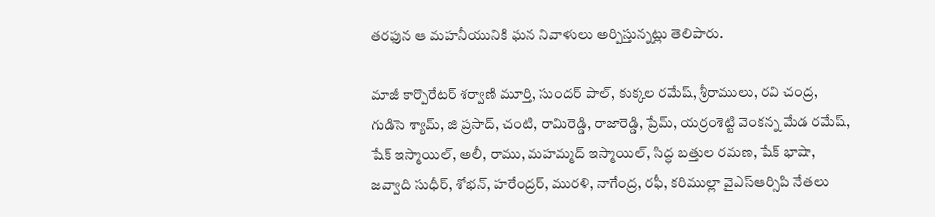తరఫున ఆ మహనీయునికి ఘన నివాళులు అర్పిస్తున్నట్లు తెలిపారు.

మాజీ కార్పొరేటర్ శర్వాణి మూర్తి, సుందర్ పాల్, కుక్కల రమేష్, శ్రీరాములు, రవి చంద్ర, గుడిసె శ్యామ్, జి ప్రసాద్, చంటి, రామిరెడ్డి, రాజారెడ్డి, ప్రేమ్, యర్రంశెట్టి వెంకన్న మేడ రమేష్, షేక్ ఇస్మాయిల్, అలీ, రాము, మహమ్మద్ ఇస్మాయిల్, సిద్ధ బత్తుల రమణ, షేక్ భాషా, జవ్వాది సుధీర్, శోభన్, హరేంద్రర్, మురళి, నాగేంద్ర, రఫీ, కరిముల్లా వైఎస్ఆర్సిపి నేతలు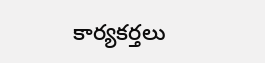కార్యకర్తలు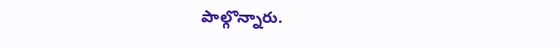పాల్గొన్నారు.